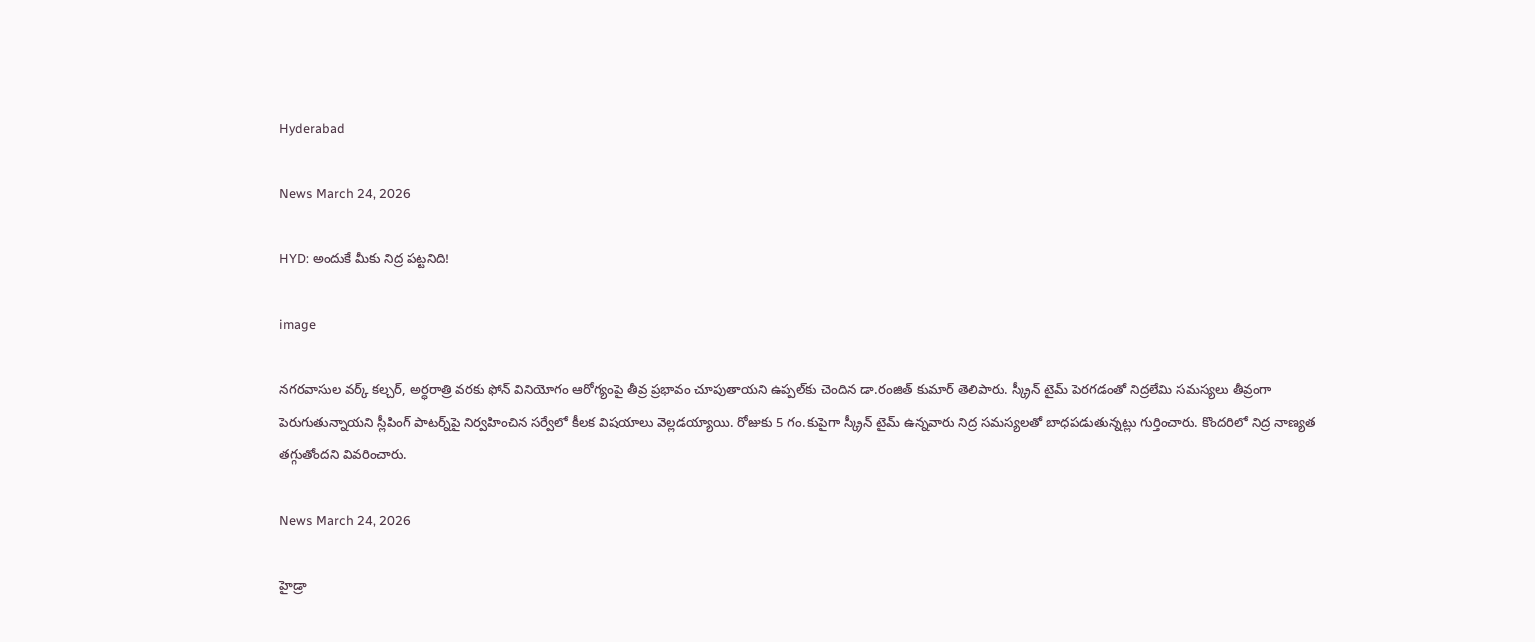Hyderabad

News March 24, 2026

HYD: అందుకే మీకు నిద్ర పట్టనిది!

image

నగరవాసుల వర్క్ కల్చర్, అర్ధరాత్రి వరకు ఫోన్ వినియోగం ఆరోగ్యంపై తీవ్ర ప్రభావం చూపుతాయని ఉప్పల్‌కు చెందిన డా.రంజిత్ కుమార్ తెలిపారు. స్క్రీన్ టైమ్ పెరగడంతో నిద్రలేమి సమస్యలు తీవ్రంగా పెరుగుతున్నాయని స్లీపింగ్ పాటర్న్‌‌పై నిర్వహించిన సర్వేలో కీలక విషయాలు వెల్లడయ్యాయి. రోజుకు 5 గం.కుపైగా స్క్రీన్ టైమ్ ఉన్నవారు నిద్ర సమస్యలతో బాధపడుతున్నట్లు గుర్తించారు. కొందరిలో నిద్ర నాణ్యత తగ్గుతోందని వివరించారు.

News March 24, 2026

హైడ్రా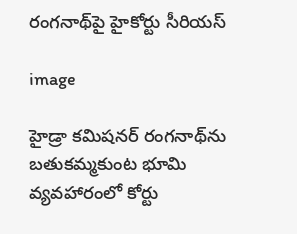రంగనాథ్‌‌పై హైకోర్టు సీరియస్

image

హైడ్రా కమిషనర్ రంగనాథ్‌ను బతుకమ్మకుంట భూమి వ్యవహారంలో కోర్టు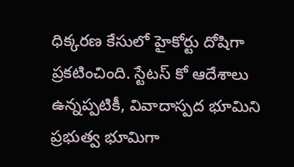ధిక్కరణ కేసులో హైకోర్టు దోషిగా ప్రకటించింది. స్టేటస్ కో ఆదేశాలు ఉన్నప్పటికీ, వివాదాస్పద భూమిని ప్రభుత్వ భూమిగా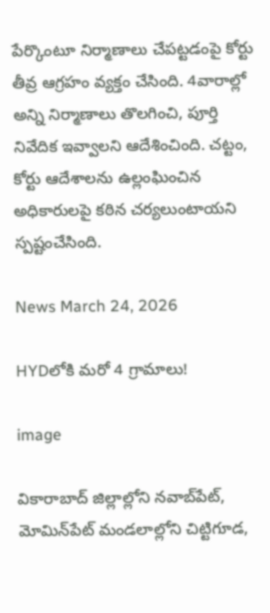పేర్కొంటూ నిర్మాణాలు చేపట్టడంపై కోర్టు తీవ్ర ఆగ్రహం వ్యక్తం చేసింది. 4వారాల్లో అన్ని నిర్మాణాలు తొలగించి, పూర్తి నివేదిక ఇవ్వాలని ఆదేశించింది. చట్టం, కోర్టు ఆదేశాలను ఉల్లంఘించిన అధికారులపై కఠిన చర్యలుంటాయని స్పష్టంచేసింది.

News March 24, 2026

HYDలోకి మరో 4 గ్రామాలు!

image

వికారాబాద్ జిల్లాల్లోని నవాబ్‌పేట్, మోమిన్‌పేట్ మండలాల్లోని చిట్టిగూడ,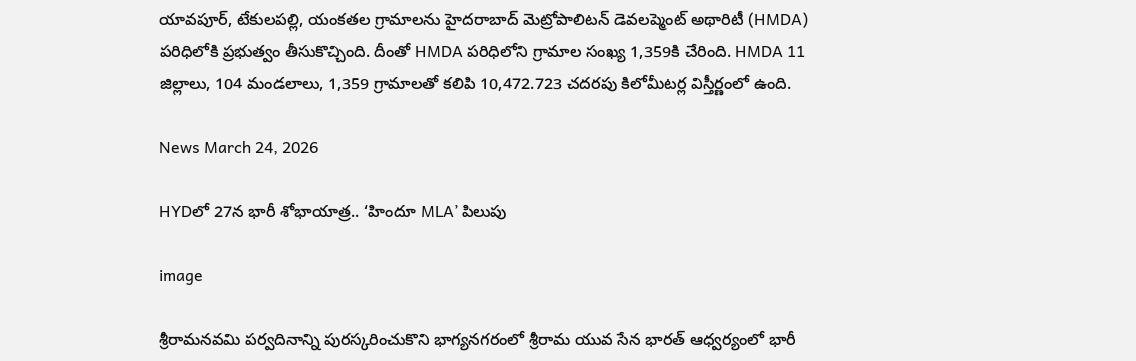యావపూర్, టేకులపల్లి, యంకతల గ్రామాలను హైదరాబాద్ మెట్రోపాలిటన్ డెవలప్మెంట్ అథారిటీ (HMDA) పరిధిలోకి ప్రభుత్వం తీసుకొచ్చింది. దీంతో HMDA పరిధిలోని గ్రామాల సంఖ్య 1,359కి చేరింది. HMDA 11 జిల్లాలు, 104 మండలాలు, 1,359 గ్రామాలతో కలిపి 10,472.723 చదరపు కిలోమీటర్ల విస్తీర్ణంలో ఉంది.

News March 24, 2026

HYDలో 27న భారీ శోభాయాత్ర.. ‘హిందూ MLA’ పిలుపు

image

శ్రీరామనవమి పర్వదినాన్ని పురస్కరించుకొని భాగ్యనగరంలో శ్రీరామ యువ సేన భారత్ ఆధ్వర్యంలో భారీ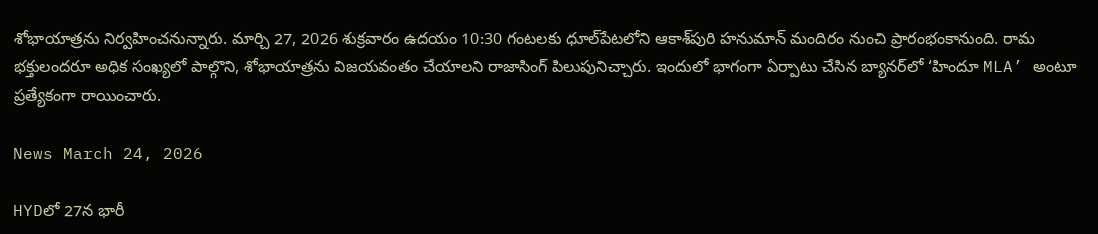శోభాయాత్రను నిర్వహించనున్నారు. మార్చి 27, 2026 శుక్రవారం ఉదయం 10:30 గంటలకు ధూల్‌పేటలోని ఆకాశ్‌పురి హనుమాన్ మందిరం నుంచి ప్రారంభంకానుంది. రామ భక్తులందరూ అధిక సంఖ్యలో పాల్గొని, శోభాయాత్రను విజయవంతం చేయాలని రాజాసింగ్ పిలుపునిచ్చారు. ఇందులో భాగంగా ఏర్పాటు చేసిన బ్యానర్‌లో ‘హిందూ MLA’ అంటూ ప్రత్యేకంగా రాయించారు.

News March 24, 2026

HYDలో 27న భారీ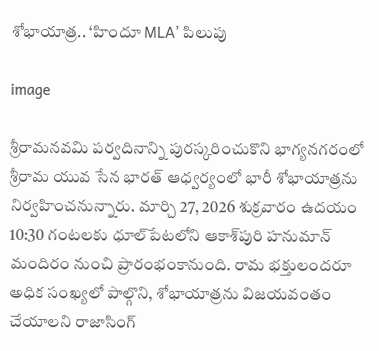శోభాయాత్ర.. ‘హిందూ MLA’ పిలుపు

image

శ్రీరామనవమి పర్వదినాన్ని పురస్కరించుకొని భాగ్యనగరంలో శ్రీరామ యువ సేన భారత్ ఆధ్వర్యంలో భారీ శోభాయాత్రను నిర్వహించనున్నారు. మార్చి 27, 2026 శుక్రవారం ఉదయం 10:30 గంటలకు ధూల్‌పేటలోని ఆకాశ్‌పురి హనుమాన్ మందిరం నుంచి ప్రారంభంకానుంది. రామ భక్తులందరూ అధిక సంఖ్యలో పాల్గొని, శోభాయాత్రను విజయవంతం చేయాలని రాజాసింగ్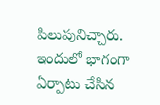పిలుపునిచ్చారు. ఇందులో భాగంగా ఏర్పాటు చేసిన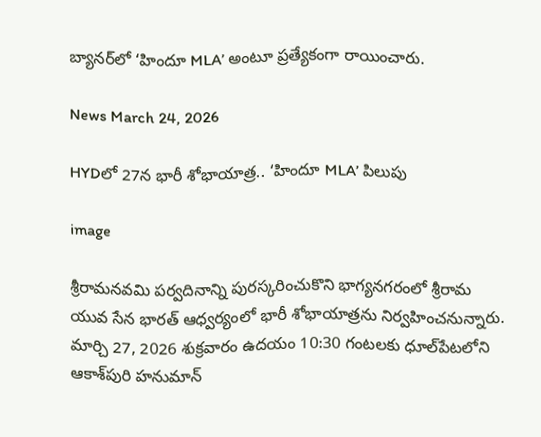బ్యానర్‌లో ‘హిందూ MLA’ అంటూ ప్రత్యేకంగా రాయించారు.

News March 24, 2026

HYDలో 27న భారీ శోభాయాత్ర.. ‘హిందూ MLA’ పిలుపు

image

శ్రీరామనవమి పర్వదినాన్ని పురస్కరించుకొని భాగ్యనగరంలో శ్రీరామ యువ సేన భారత్ ఆధ్వర్యంలో భారీ శోభాయాత్రను నిర్వహించనున్నారు. మార్చి 27, 2026 శుక్రవారం ఉదయం 10:30 గంటలకు ధూల్‌పేటలోని ఆకాశ్‌పురి హనుమాన్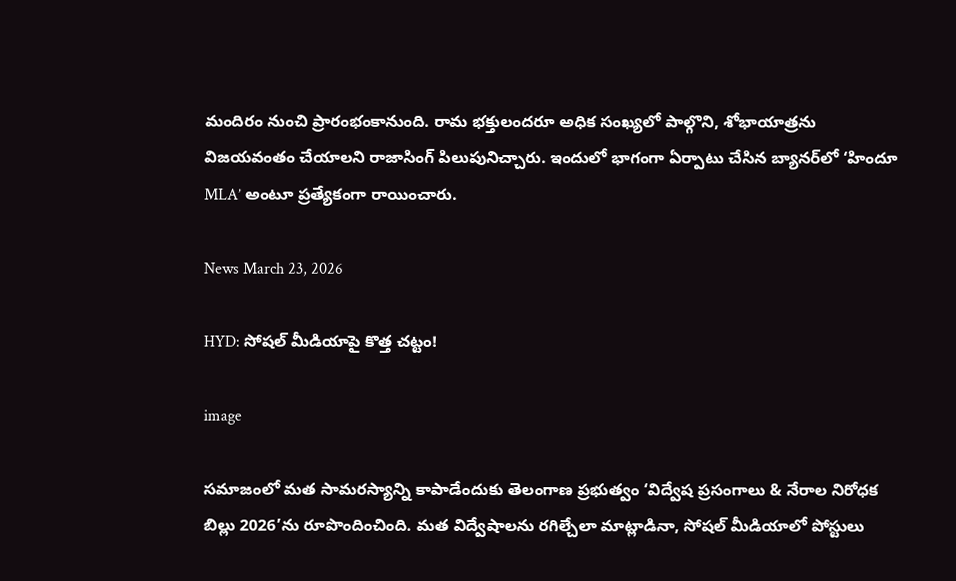మందిరం నుంచి ప్రారంభంకానుంది. రామ భక్తులందరూ అధిక సంఖ్యలో పాల్గొని, శోభాయాత్రను విజయవంతం చేయాలని రాజాసింగ్ పిలుపునిచ్చారు. ఇందులో భాగంగా ఏర్పాటు చేసిన బ్యానర్‌లో ‘హిందూ MLA’ అంటూ ప్రత్యేకంగా రాయించారు.

News March 23, 2026

HYD: సోషల్ మీడియాపై కొత్త చట్టం!

image

సమాజంలో మత సామరస్యాన్ని కాపాడేందుకు తెలంగాణ ప్రభుత్వం ‘విద్వేష ప్రసంగాలు & నేరాల నిరోధక బిల్లు 2026’ను రూపొందించింది. మత విద్వేషాలను రగిల్చేలా మాట్లాడినా, సోషల్ మీడియాలో పోస్టులు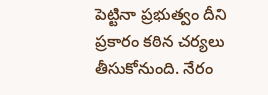పెట్టినా ప్రభుత్వం దీని ప్రకారం కఠిన చర్యలు తీసుకోనుంది. నేరం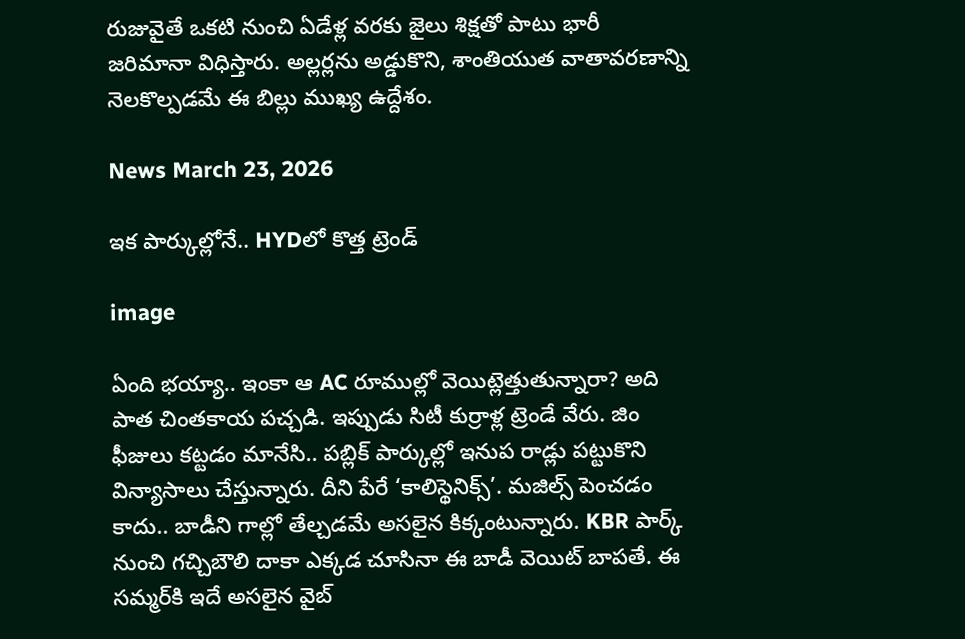రుజువైతే ఒకటి నుంచి ఏడేళ్ల వరకు జైలు శిక్షతో పాటు భారీ జరిమానా విధిస్తారు. అల్లర్లను అడ్డుకొని, శాంతియుత వాతావరణాన్ని నెలకొల్పడమే ఈ బిల్లు ముఖ్య ఉద్దేశం.

News March 23, 2026

ఇక పార్కుల్లోనే.. HYDలో కొత్త ట్రెండ్

image

ఏంది భయ్యా.. ఇంకా ఆ AC రూముల్లో వెయిట్లెత్తుతున్నారా? అది పాత చింతకాయ పచ్చడి. ఇప్పుడు సిటీ కుర్రాళ్ల ట్రెండే వేరు. జిం ఫీజులు కట్టడం మానేసి.. పబ్లిక్ పార్కుల్లో ఇనుప రాడ్లు పట్టుకొని విన్యాసాలు చేస్తున్నారు. దీని పేరే ‘కాలిస్థెనిక్స్’. మజిల్స్ పెంచడం కాదు.. బాడీని గాల్లో తేల్చడమే అసలైన కిక్కంటున్నారు. KBR పార్క్ నుంచి గచ్చిబౌలి దాకా ఎక్కడ చూసినా ఈ బాడీ వెయిట్ బాపతే. ఈ సమ్మర్‌కి ఇదే అసలైన వైబ్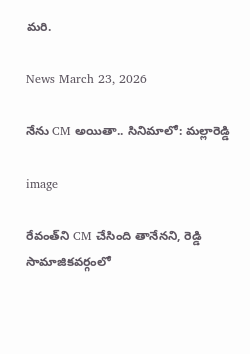మరి.

News March 23, 2026

నేను CM అయితా.. సినిమాలో: మల్లారెడ్డి

image

రేవంత్‌ని CM చేసింది తానేనని, రెడ్డి సామాజికవర్గంలో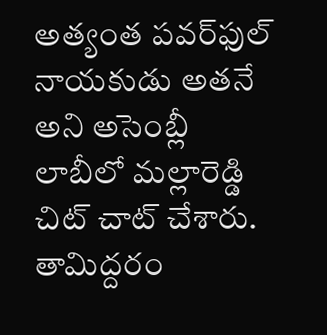అత్యంత పవర్‌ఫుల్ నాయకుడు అతనే అని అసెంబ్లీ లాబీలో మల్లారెడ్డి చిట్ చాట్ చేశారు. తామిద్దరం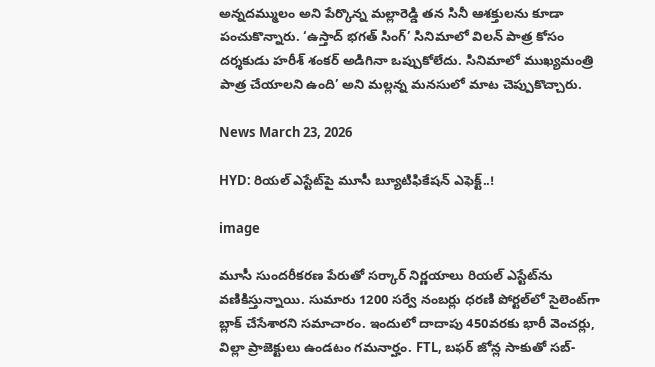అన్నదమ్ములం అని పేర్కొన్న మల్లారెడ్డి తన సినీ ఆశక్తులను కూడా పంచుకొన్నారు. ‘ఉస్తాద్ భగత్ సింగ్’ సినిమాలో విలన్ పాత్ర కోసం దర్శకుడు హరీశ్ శంకర్ అడిగినా ఒప్పుకోలేదు. సినిమాలో ముఖ్యమంత్రి పాత్ర చేయాలని ఉంది’ అని మల్లన్న మనసులో మాట చెప్పుకొచ్చారు.

News March 23, 2026

HYD: రియల్ ఎస్టేట్‌పై మూసీ బ్యూటిఫికేషన్‌ ఎఫెక్ట్..!

image

మూసీ సుందరీకరణ పేరుతో సర్కార్ నిర్ణయాలు రియల్ ఎస్టేట్‌ను వణికిస్తున్నాయి. సుమారు 1200 సర్వే నంబర్లు ధరణి పోర్టల్‌లో సైలెంట్‌గా బ్లాక్ చేసేశారని సమాచారం. ఇందులో దాదాపు 450వరకు భారీ వెంచర్లు, విల్లా ప్రాజెక్టులు ఉండటం గమనార్హం. FTL, బఫర్ జోన్ల సాకుతో సబ్-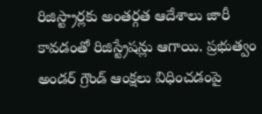రిజిస్ట్రార్లకు అంతర్గత ఆదేశాలు జారీ కావడంతో రిజిస్ట్రేషన్లు ఆగాయి. ప్రభుత్వం అండర్ గ్రౌండ్ ఆంక్షలు విధించడంపై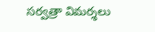సర్వత్రా విమర్శలు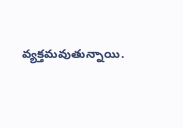వ్యక్తమవుతున్నాయి.